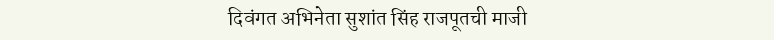दिवंगत अभिनेता सुशांत सिंह राजपूतची माजी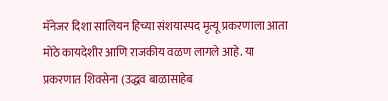मॅनेजर दिशा सालियन हिच्या संशयास्पद मृत्यू प्रकरणाला आता मोठे कायदेशीर आणि राजकीय वळण लागले आहे. या प्रकरणात शिवसेना (उद्धव बाळासाहेब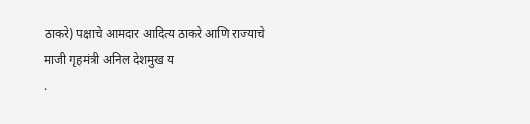ठाकरे) पक्षाचे आमदार आदित्य ठाकरे आणि राज्याचे माजी गृहमंत्री अनिल देशमुख य
.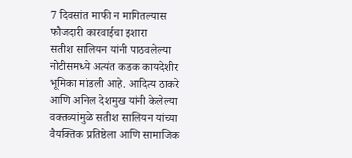7 दिवसांत माफी न मागितल्यास फौजदारी कारवाईचा इशारा
सतीश सालियन यांनी पाठवलेल्या नोटीसमध्ये अत्यंत कडक कायदेशीर भूमिका मांडली आहे. आदित्य ठाकरे आणि अनिल देशमुख यांनी केलेल्या वक्तव्यांमुळे सतीश सालियन यांच्या वैयक्तिक प्रतिष्ठेला आणि सामाजिक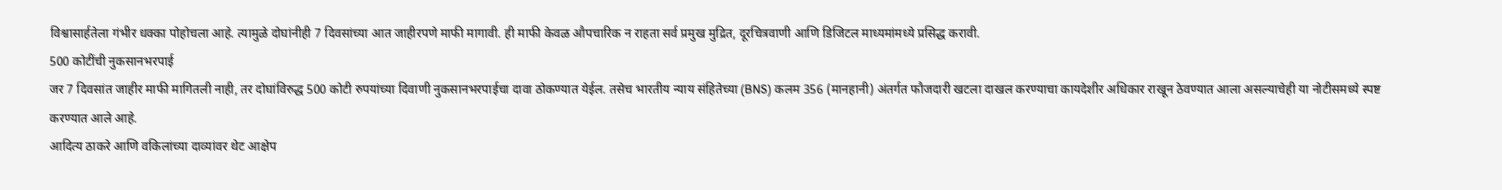विश्वासार्हतेला गंभीर धक्का पोहोचला आहे. त्यामुळे दोघांनीही 7 दिवसांच्या आत जाहीरपणे माफी मागावी. ही माफी केवळ औपचारिक न राहता सर्व प्रमुख मुद्रित, दूरचित्रवाणी आणि डिजिटल माध्यमांमध्ये प्रसिद्ध करावी.
500 कोटींची नुकसानभरपाई
जर 7 दिवसांत जाहीर माफी मागितली नाही, तर दोघांविरुद्ध 500 कोटी रुपयांच्या दिवाणी नुकसानभरपाईचा दावा ठोकण्यात येईल. तसेच भारतीय न्याय संहितेच्या (BNS) कलम 356 (मानहानी) अंतर्गत फौजदारी खटला दाखल करण्याचा कायदेशीर अधिकार राखून ठेवण्यात आला असल्याचेही या नोटीसमध्ये स्पष्ट करण्यात आले आहे.
आदित्य ठाकरे आणि वकिलांच्या दाव्यांवर थेट आक्षेप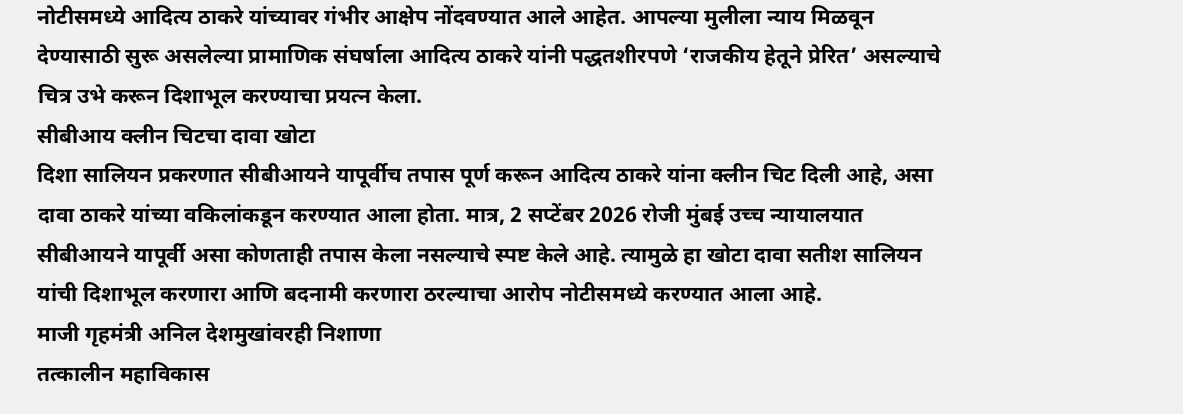नोटीसमध्ये आदित्य ठाकरे यांच्यावर गंभीर आक्षेप नोंदवण्यात आले आहेत. आपल्या मुलीला न्याय मिळवून देण्यासाठी सुरू असलेल्या प्रामाणिक संघर्षाला आदित्य ठाकरे यांनी पद्धतशीरपणे ‘राजकीय हेतूने प्रेरित’ असल्याचे चित्र उभे करून दिशाभूल करण्याचा प्रयत्न केला.
सीबीआय क्लीन चिटचा दावा खोटा
दिशा सालियन प्रकरणात सीबीआयने यापूर्वीच तपास पूर्ण करून आदित्य ठाकरे यांना क्लीन चिट दिली आहे, असा दावा ठाकरे यांच्या वकिलांकडून करण्यात आला होता. मात्र, 2 सप्टेंबर 2026 रोजी मुंबई उच्च न्यायालयात सीबीआयने यापूर्वी असा कोणताही तपास केला नसल्याचे स्पष्ट केले आहे. त्यामुळे हा खोटा दावा सतीश सालियन यांची दिशाभूल करणारा आणि बदनामी करणारा ठरल्याचा आरोप नोटीसमध्ये करण्यात आला आहे.
माजी गृहमंत्री अनिल देशमुखांवरही निशाणा
तत्कालीन महाविकास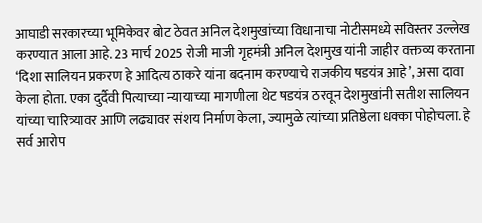आघाडी सरकारच्या भूमिकेवर बोट ठेवत अनिल देशमुखांच्या विधानाचा नोटीसमध्ये सविस्तर उल्लेख करण्यात आला आहे. 23 मार्च 2025 रोजी माजी गृहमंत्री अनिल देशमुख यांनी जाहीर वक्तव्य करताना ‘दिशा सालियन प्रकरण हे आदित्य ठाकरे यांना बदनाम करण्याचे राजकीय षडयंत्र आहे’, असा दावा केला होता. एका दुर्दैवी पित्याच्या न्यायाच्या मागणीला थेट षडयंत्र ठरवून देशमुखांनी सतीश सालियन यांच्या चारित्र्यावर आणि लढ्यावर संशय निर्माण केला, ज्यामुळे त्यांच्या प्रतिष्ठेला धक्का पोहोचला. हे सर्व आरोप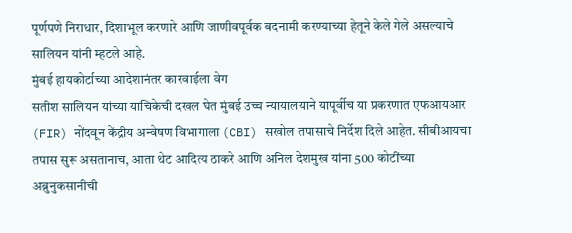पूर्णपणे निराधार, दिशाभूल करणारे आणि जाणीवपूर्वक बदनामी करण्याच्या हेतूने केले गेले असल्याचे सालियन यांनी म्हटले आहे.
मुंबई हायकोर्टाच्या आदेशानंतर कारवाईला वेग
सतीश सालियन यांच्या याचिकेची दखल घेत मुंबई उच्च न्यायालयाने यापूर्वीच या प्रकरणात एफआयआर (FIR) नोंदवून केंद्रीय अन्वेषण विभागाला (CBI) सखोल तपासाचे निर्देश दिले आहेत. सीबीआयचा तपास सुरू असतानाच, आता थेट आदित्य ठाकरे आणि अनिल देशमुख यांना 500 कोटींच्या अब्रुनुकसानीची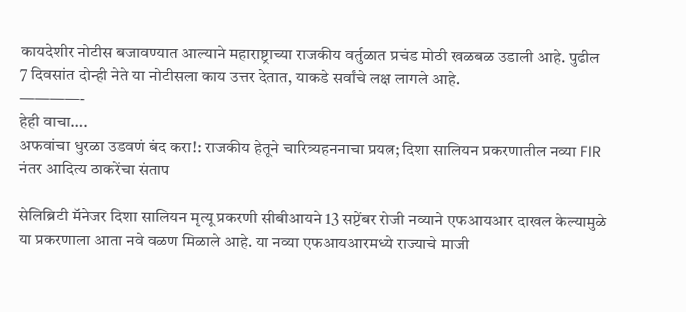कायदेशीर नोटीस बजावण्यात आल्याने महाराष्ट्राच्या राजकीय वर्तुळात प्रचंड मोठी खळबळ उडाली आहे. पुढील 7 दिवसांत दोन्ही नेते या नोटीसला काय उत्तर देतात, याकडे सर्वांचे लक्ष लागले आहे.
————-
हेही वाचा….
अफवांचा धुरळा उडवणं बंद करा!: राजकीय हेतूने चारित्र्यहननाचा प्रयत्न; दिशा सालियन प्रकरणातील नव्या FIR नंतर आदित्य ठाकरेंचा संताप

सेलिब्रिटी मॅनेजर दिशा सालियन मृत्यू प्रकरणी सीबीआयने 13 सप्टेंबर रोजी नव्याने एफआयआर दाखल केल्यामुळे या प्रकरणाला आता नवे वळण मिळाले आहे. या नव्या एफआयआरमध्ये राज्याचे माजी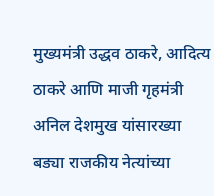मुख्यमंत्री उद्धव ठाकरे, आदित्य ठाकरे आणि माजी गृहमंत्री अनिल देशमुख यांसारख्या बड्या राजकीय नेत्यांच्या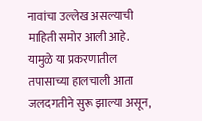नावांचा उल्लेख असल्याची माहिती समोर आली आहे. यामुळे या प्रकरणातील तपासाच्या हालचाली आता जलदगतीने सुरू झाल्या असून,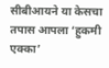सीबीआयने या केसचा तपास आपला ‘हुकमी एक्का’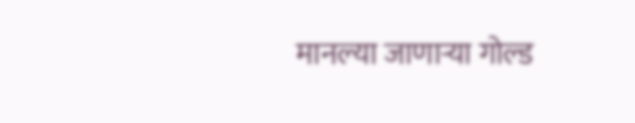मानल्या जाणाऱ्या गोल्ड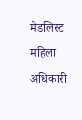मेडलिस्ट महिला अधिकारी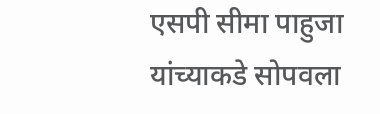एसपी सीमा पाहुजा यांच्याकडे सोपवला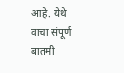आहे. येथे वाचा संपूर्ण बातमी